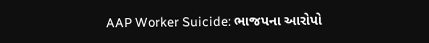AAP Worker Suicide: ભાજપના આરોપો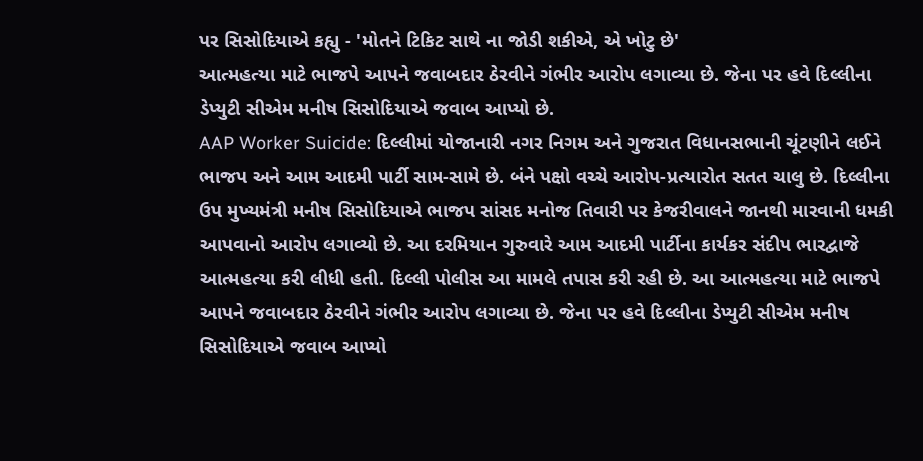પર સિસોદિયાએ કહ્યુ - 'મોતને ટિકિટ સાથે ના જોડી શકીએ, એ ખોટુ છે'
આત્મહત્યા માટે ભાજપે આપને જવાબદાર ઠેરવીને ગંભીર આરોપ લગાવ્યા છે. જેના પર હવે દિલ્લીના ડેપ્યુટી સીએમ મનીષ સિસોદિયાએ જવાબ આપ્યો છે.
AAP Worker Suicide: દિલ્લીમાં યોજાનારી નગર નિગમ અને ગુજરાત વિધાનસભાની ચૂંટણીને લઈને ભાજપ અને આમ આદમી પાર્ટી સામ-સામે છે. બંને પક્ષો વચ્ચે આરોપ-પ્રત્યારોત સતત ચાલુ છે. દિલ્લીના ઉપ મુખ્યમંત્રી મનીષ સિસોદિયાએ ભાજપ સાંસદ મનોજ તિવારી પર કેજરીવાલને જાનથી મારવાની ધમકી આપવાનો આરોપ લગાવ્યો છે. આ દરમિયાન ગુરુવારે આમ આદમી પાર્ટીના કાર્યકર સંદીપ ભારદ્વાજે આત્મહત્યા કરી લીધી હતી. દિલ્લી પોલીસ આ મામલે તપાસ કરી રહી છે. આ આત્મહત્યા માટે ભાજપે આપને જવાબદાર ઠેરવીને ગંભીર આરોપ લગાવ્યા છે. જેના પર હવે દિલ્લીના ડેપ્યુટી સીએમ મનીષ સિસોદિયાએ જવાબ આપ્યો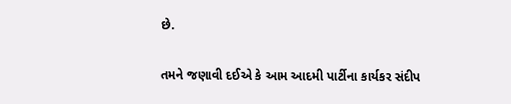છે.

તમને જણાવી દઈએ કે આમ આદમી પાર્ટીના કાર્યકર સંદીપ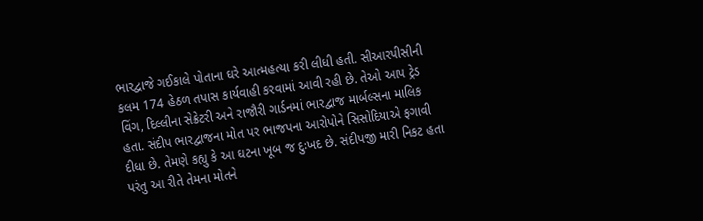ભારદ્વાજે ગઈકાલે પોતાના ઘરે આત્મહત્યા કરી લીધી હતી. સીઆરપીસીની કલમ 174 હેઠળ તપાસ કાર્યવાહી કરવામાં આવી રહી છે. તેઓ આપ ટ્રેડ વિંગ, દિલ્લીના સેક્રેટરી અને રાજૌરી ગાર્ડનમાં ભારદ્વાજ માર્બલ્સના માલિક હતા. સંદીપ ભારદ્વાજના મોત પર ભાજપના આરોપોને સિસોદિયાએ ફગાવી દીધા છે. તેમણે કહ્યુ કે આ ઘટના ખૂબ જ દુઃખદ છે. સંદીપજી મારી નિકટ હતા પરંતુ આ રીતે તેમના મોતને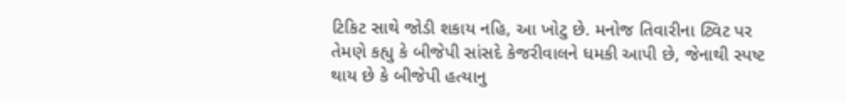ટિકિટ સાથે જોડી શકાય નહિ, આ ખોટુ છે. મનોજ તિવારીના ટ્વિટ પર તેમણે કહ્યુ કે બીજેપી સાંસદે કેજરીવાલને ધમકી આપી છે, જેનાથી સ્પષ્ટ થાય છે કે બીજેપી હત્યાનુ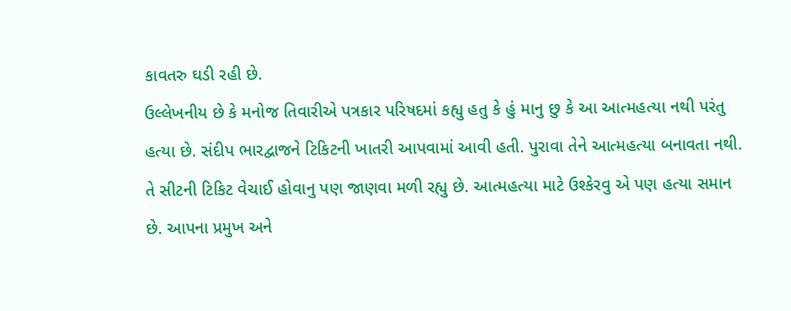કાવતરુ ઘડી રહી છે.
ઉલ્લેખનીય છે કે મનોજ તિવારીએ પત્રકાર પરિષદમાં કહ્યુ હતુ કે હું માનુ છુ કે આ આત્મહત્યા નથી પરંતુ હત્યા છે. સંદીપ ભારદ્વાજને ટિકિટની ખાતરી આપવામાં આવી હતી. પુરાવા તેને આત્મહત્યા બનાવતા નથી. તે સીટની ટિકિટ વેચાઈ હોવાનુ પણ જાણવા મળી રહ્યુ છે. આત્મહત્યા માટે ઉશ્કેરવુ એ પણ હત્યા સમાન છે. આપના પ્રમુખ અને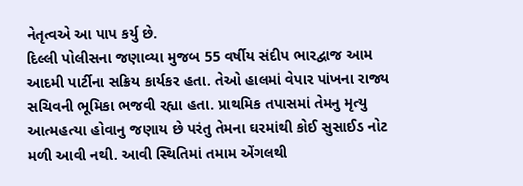નેતૃત્વએ આ પાપ કર્યુ છે.
દિલ્લી પોલીસના જણાવ્યા મુજબ 55 વર્ષીય સંદીપ ભારદ્વાજ આમ આદમી પાર્ટીના સક્રિય કાર્યકર હતા. તેઓ હાલમાં વેપાર પાંખના રાજ્ય સચિવની ભૂમિકા ભજવી રહ્યા હતા. પ્રાથમિક તપાસમાં તેમનુ મૃત્યુ આત્મહત્યા હોવાનુ જણાય છે પરંતુ તેમના ઘરમાંથી કોઈ સુસાઈડ નોટ મળી આવી નથી. આવી સ્થિતિમાં તમામ એંગલથી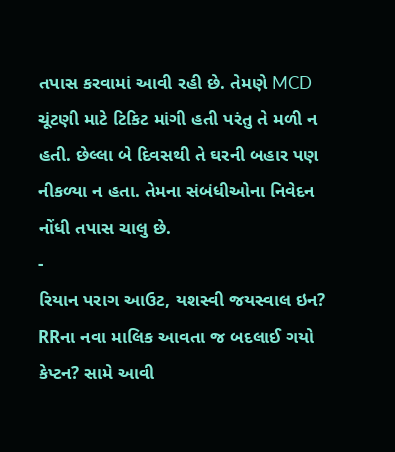તપાસ કરવામાં આવી રહી છે. તેમણે MCD ચૂંટણી માટે ટિકિટ માંગી હતી પરંતુ તે મળી ન હતી. છેલ્લા બે દિવસથી તે ઘરની બહાર પણ નીકળ્યા ન હતા. તેમના સંબંધીઓના નિવેદન નોંધી તપાસ ચાલુ છે.
-
રિયાન પરાગ આઉટ, યશસ્વી જયસ્વાલ ઇન? RRના નવા માલિક આવતા જ બદલાઈ ગયો કેપ્ટન? સામે આવી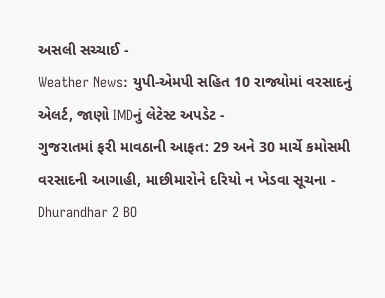અસલી સચ્ચાઈ -
Weather News: યુપી-એમપી સહિત 10 રાજ્યોમાં વરસાદનું એલર્ટ, જાણો IMDનું લેટેસ્ટ અપડેટ -
ગુજરાતમાં ફરી માવઠાની આફત: 29 અને 30 માર્ચે કમોસમી વરસાદની આગાહી, માછીમારોને દરિયો ન ખેડવા સૂચના -
Dhurandhar 2 BO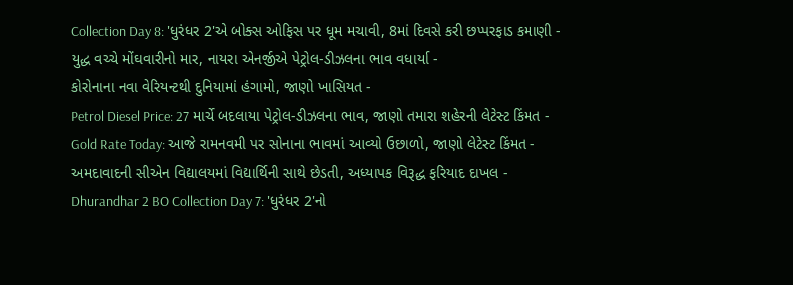Collection Day 8: 'ધુરંધર 2'એ બોક્સ ઓફિસ પર ધૂમ મચાવી, 8માં દિવસે કરી છપ્પરફાડ કમાણી -
યુદ્ધ વચ્ચે મોંઘવારીનો માર, નાયરા એનર્જીએ પેટ્રોલ-ડીઝલના ભાવ વધાર્યા -
કોરોનાના નવા વેરિયન્ટથી દુનિયામાં હંગામો, જાણો ખાસિયત -
Petrol Diesel Price: 27 માર્ચે બદલાયા પેટ્રોલ-ડીઝલના ભાવ, જાણો તમારા શહેરની લેટેસ્ટ કિંમત -
Gold Rate Today: આજે રામનવમી પર સોનાના ભાવમાં આવ્યો ઉછાળો, જાણો લેટેસ્ટ કિંમત -
અમદાવાદની સીએન વિદ્યાલયમાં વિદ્યાર્થિની સાથે છેડતી, અધ્યાપક વિરૂદ્ધ ફરિયાદ દાખલ -
Dhurandhar 2 BO Collection Day 7: 'ધુરંધર 2'નો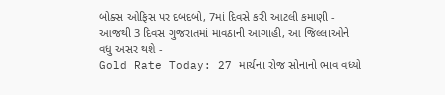બોક્સ ઓફિસ પર દબદબો, 7માં દિવસે કરી આટલી કમાણી -
આજથી 3 દિવસ ગુજરાતમાં માવઠાની આગાહી, આ જિલ્લાઓને વધુ અસર થશે -
Gold Rate Today: 27 માર્ચના રોજ સોનાનો ભાવ વધ્યો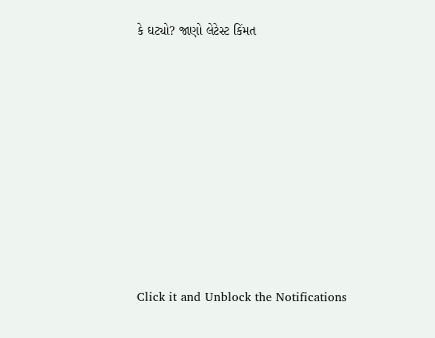કે ઘટ્યો? જાણો લેટેસ્ટ કિંમત









Click it and Unblock the Notifications